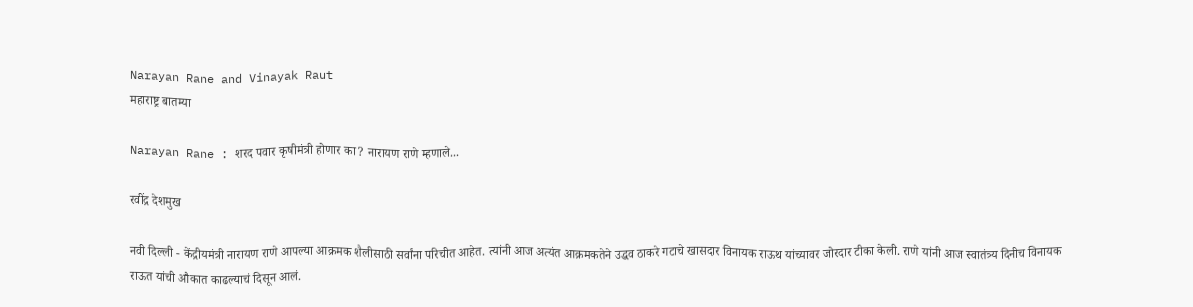Narayan Rane and Vinayak Raut
महाराष्ट्र बातम्या

Narayan Rane : शरद पवार कृषीमंत्री होणार का? नारायण राणे म्हणाले...

रवींद्र देशमुख

नवी दिल्ली - केंद्रीयमंत्री नारायण राणे आपल्या आक्रमक शैलीसाठी सर्वांना परिचीत आहेत. त्यांनी आज अत्यंत आक्रमकतेने उद्धव ठाकरे गटाचे खासदार विनायक राऊथ यांच्यावर जोरदार टीका केली. राणे यांनी आज स्वातंत्र्य दिनीच विनायक राऊत यांची औकात काढल्याचं दिसून आलं.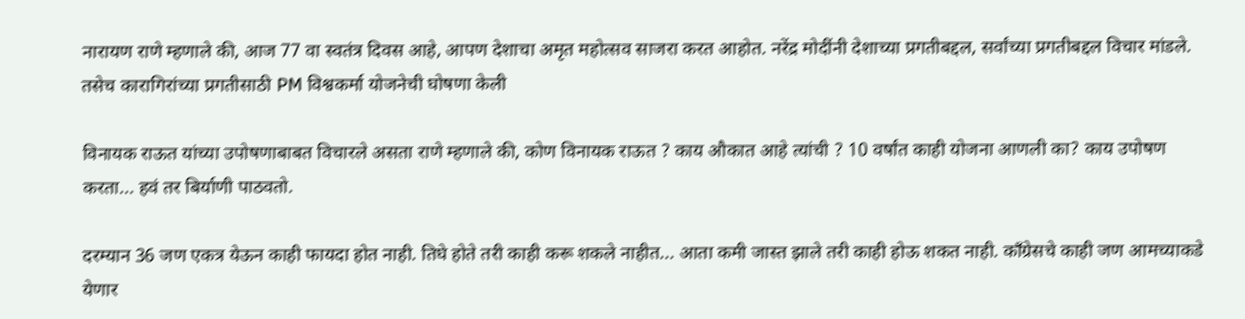नारायण राणे म्हणाले की, आज 77 वा स्वतंत्र दिवस आहे, आपण देशाचा अमृत महोत्सव साजरा करत आहोत. नरेंद्र मोदींनी देशाच्या प्रगतीबद्दल, सर्वांच्या प्रगतीबद्दल विचार मांडले. तसेच कारागिरांच्या प्रगतीसाठी PM विश्वकर्मा योजनेची घोषणा केली

विनायक राऊत यांच्या उपोषणाबाबत विचारले असता राणे म्हणाले की, कोण विनायक राऊत ? काय औकात आहे त्यांची ? 10 वर्षांत काही योजना आणली का? काय उपोषण करता... हवं तर बिर्याणी पाठवतो.

दरम्यान 36 जण एकत्र येऊन काही फायदा होत नाही. तिघे होते तरी काही करू शकले नाहीत... आता कमी जास्त झाले तरी काही होऊ शकत नाही. काँग्रेसचे काही जण आमच्याकडे येणार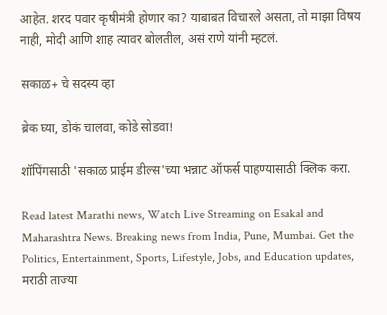आहेत. शरद पवार कृषीमंत्री होणार का? याबाबत विचारले असता, तो माझा विषय नाही, मोदी आणि शाह त्यावर बोलतील, असं राणे यांनी म्हटलं.

सकाळ+ चे सदस्य व्हा

ब्रेक घ्या, डोकं चालवा, कोडे सोडवा!

शॉपिंगसाठी 'सकाळ प्राईम डील्स'च्या भन्नाट ऑफर्स पाहण्यासाठी क्लिक करा.

Read latest Marathi news, Watch Live Streaming on Esakal and Maharashtra News. Breaking news from India, Pune, Mumbai. Get the Politics, Entertainment, Sports, Lifestyle, Jobs, and Education updates, मराठी ताज्या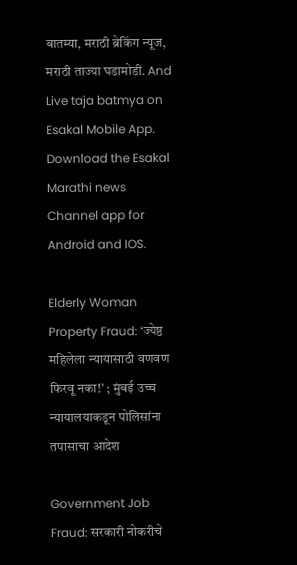बातम्या, मराठी ब्रेकिंग न्यूज, मराठी ताज्या घडामोडी. And Live taja batmya on Esakal Mobile App. Download the Esakal Marathi news Channel app for Android and IOS.

Elderly Woman Property Fraud: ‘ज्येष्ठ महिलेला न्यायासाठी वणवण फिरवू नका!’ ; मुंबई उच्च न्यायालयाकडून पोलिसांना तपासाचा आदेश

Government Job Fraud: सरकारी नोकरीचे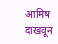आमिष दाखवून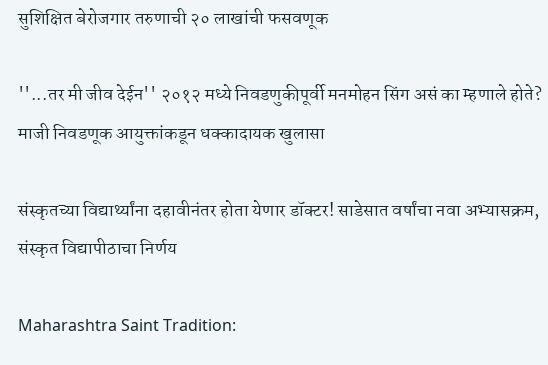सुशिक्षित बेरोजगार तरुणाची २० लाखांची फसवणूक

''...तर मी जीव देईन'' २०१२ मध्ये निवडणुकीपूर्वी मनमोहन सिंग असं का म्हणाले होते? माजी निवडणूक आयुक्तांकडून धक्कादायक खुलासा

संस्कृतच्या विद्यार्थ्यांना दहावीनंतर होता येणार डॉक्टर! साडेसात वर्षांचा नवा अभ्यासक्रम, संस्कृत विद्यापीठाचा निर्णय

Maharashtra Saint Tradition: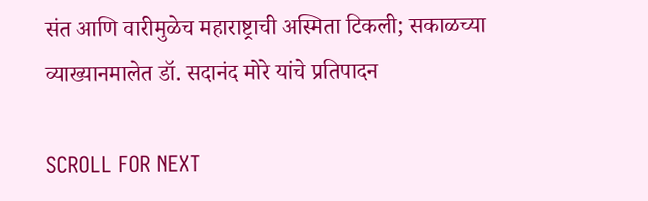संत आणि वारीमुळेच महाराष्ट्राची अस्मिता टिकली; सकाळच्या व्याख्यानमालेत डॉ. सदानंद मोरे यांचे प्रतिपादन

SCROLL FOR NEXT